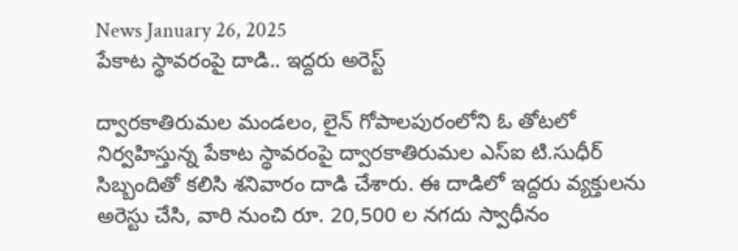News January 26, 2025
పేకాట స్థావరంపై దాడి.. ఇద్దరు అరెస్ట్

ద్వారకాతిరుమల మండలం, లైన్ గోపాలపురంలోని ఓ తోటలో నిర్వహిస్తున్న పేకాట స్థావరంపై ద్వారకాతిరుమల ఎస్ఐ టి.సుధీర్ సిబ్బందితో కలిసి శనివారం దాడి చేశారు. ఈ దాడిలో ఇద్దరు వ్యక్తులను అరెస్టు చేసి, వారి నుంచి రూ. 20,500 ల నగదు స్వాధీనం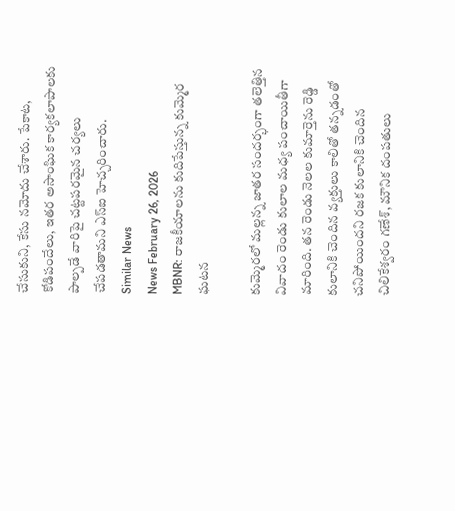చేసుకుని, కేసు నమోదు చేశారు. పేకాట, కోడిపందేలు, ఇతర అసాంఘిక కార్యకలాపాలకు పాల్పడే వారిపై చట్టపరమైన చర్యలు చేపడతామని ఎస్ఐ హెచ్చరించారు.
Similar News
News February 26, 2026
MBNR: రాజకీయాలను కుదిపేస్తున్న కుమ్మెర ఘటన

కుమ్మెరలో మల్లన్న జాతర సందర్భంగా తలెత్తిన వివాదం రెండు కులాల మధ్య పంచాయితీగా మారింది. తన రెండు నెలల కుమార్తెను రెడ్డి కులానికి చెందిన వ్యక్తులు కాలితో తన్నడంతో చనిపోయిందని రజక కులానికి చెందిన చిలికేశ్వరం గణేశ్, మౌనిక దంపతులు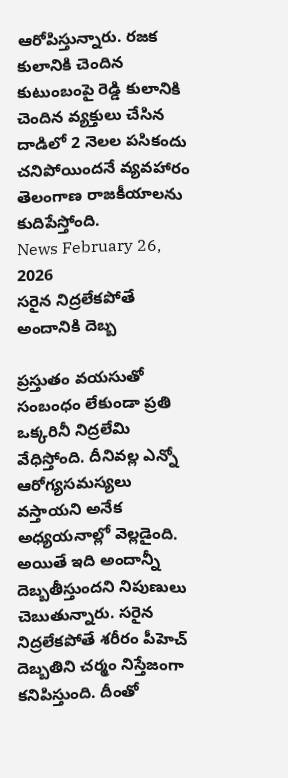ఆరోపిస్తున్నారు. రజక కులానికి చెందిన కుటుంబంపై రెడ్డి కులానికి చెందిన వ్యక్తులు చేసిన దాడిలో 2 నెలల పసికందు చనిపోయిందనే వ్యవహారం తెలంగాణ రాజకీయాలను కుదిపేస్తోంది.
News February 26, 2026
సరైన నిద్రలేకపోతే అందానికి దెబ్బ

ప్రస్తుతం వయసుతో సంబంధం లేకుండా ప్రతి ఒక్కరినీ నిద్రలేమి వేధిస్తోంది. దీనివల్ల ఎన్నో ఆరోగ్యసమస్యలు వస్తాయని అనేక అధ్యయనాల్లో వెల్లడైంది. అయితే ఇది అందాన్నీ దెబ్బతీస్తుందని నిపుణులు చెబుతున్నారు. సరైన నిద్రలేకపోతే శరీరం పీహెచ్ దెబ్బతిని చర్మం నిస్తేజంగా కనిపిస్తుంది. దీంతో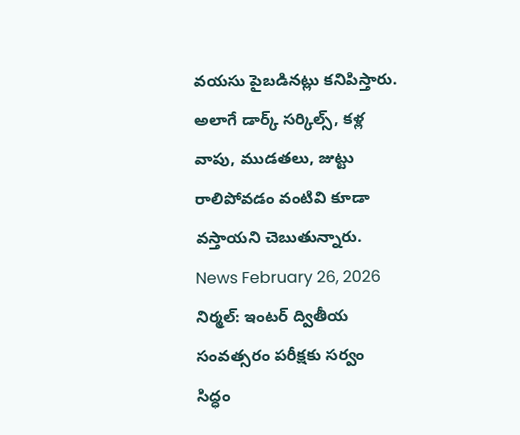వయసు పైబడినట్లు కనిపిస్తారు. అలాగే డార్క్ సర్కిల్స్, కళ్ల వాపు, ముడతలు, జుట్టు రాలిపోవడం వంటివి కూడా వస్తాయని చెబుతున్నారు.
News February 26, 2026
నిర్మల్: ఇంటర్ ద్వితీయ సంవత్సరం పరీక్షకు సర్వం సిద్ధం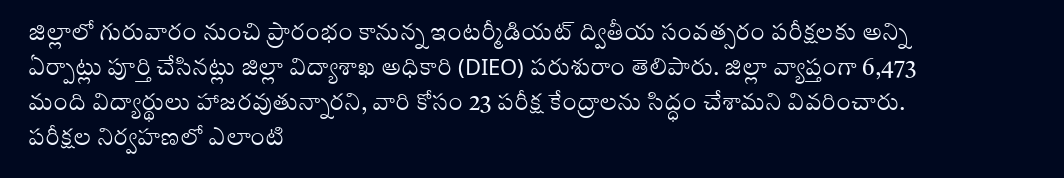జిల్లాలో గురువారం నుంచి ప్రారంభం కానున్న ఇంటర్మీడియట్ ద్వితీయ సంవత్సరం పరీక్షలకు అన్ని ఏర్పాట్లు పూర్తి చేసినట్లు జిల్లా విద్యాశాఖ అధికారి (DIEO) పరుశురాం తెలిపారు. జిల్లా వ్యాప్తంగా 6,473 మంది విద్యార్థులు హాజరవుతున్నారని, వారి కోసం 23 పరీక్ష కేంద్రాలను సిద్ధం చేశామని వివరించారు. పరీక్షల నిర్వహణలో ఎలాంటి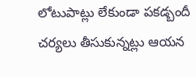లోటుపాట్లు లేకుండా పకడ్బందీ చర్యలు తీసుకున్నట్లు ఆయన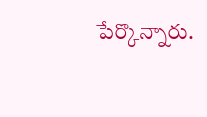పేర్కొన్నారు.